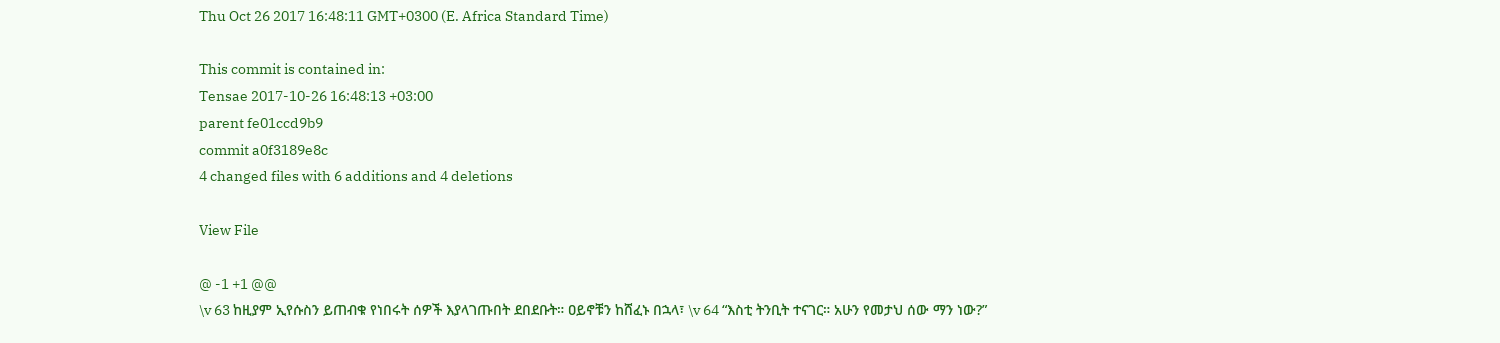Thu Oct 26 2017 16:48:11 GMT+0300 (E. Africa Standard Time)

This commit is contained in:
Tensae 2017-10-26 16:48:13 +03:00
parent fe01ccd9b9
commit a0f3189e8c
4 changed files with 6 additions and 4 deletions

View File

@ -1 +1 @@
\v 63 ከዚያም ኢየሱስን ይጠብቁ የነበሩት ሰዎች እያላገጡበት ደበደቡት። ዐይኖቹን ከሸፈኑ በኋላ፣ \v 64 “እስቲ ትንቢት ተናገር። አሁን የመታህ ሰው ማን ነው?”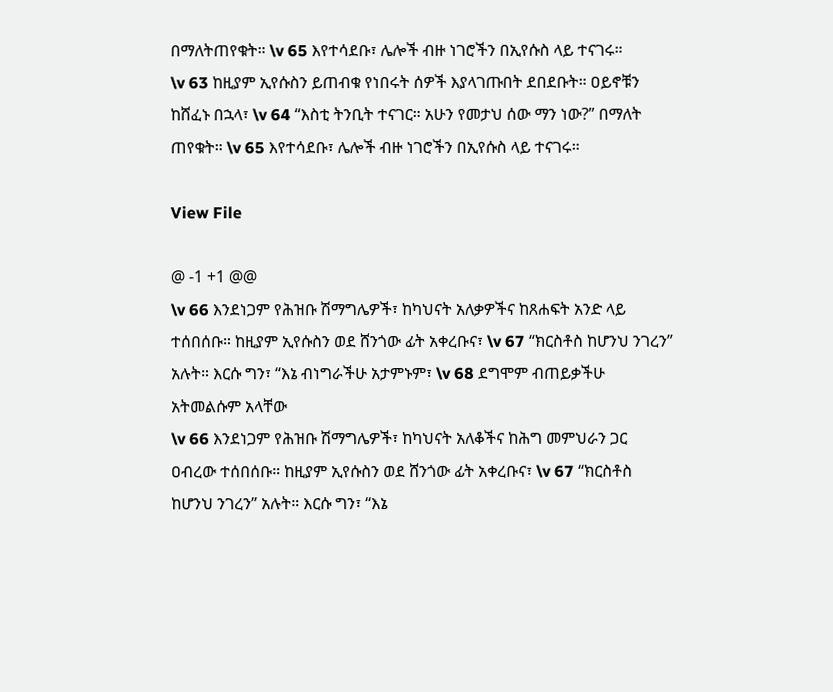በማለትጠየቁት። \v 65 እየተሳደቡ፣ ሌሎች ብዙ ነገሮችን በኢየሱስ ላይ ተናገሩ።
\v 63 ከዚያም ኢየሱስን ይጠብቁ የነበሩት ሰዎች እያላገጡበት ደበደቡት። ዐይኖቹን ከሸፈኑ በኋላ፣ \v 64 “እስቲ ትንቢት ተናገር። አሁን የመታህ ሰው ማን ነው?” በማለት ጠየቁት። \v 65 እየተሳደቡ፣ ሌሎች ብዙ ነገሮችን በኢየሱስ ላይ ተናገሩ።

View File

@ -1 +1 @@
\v 66 እንደነጋም የሕዝቡ ሽማግሌዎች፣ ከካህናት አለቃዎችና ከጸሐፍት አንድ ላይ ተሰበሰቡ። ከዚያም ኢየሱስን ወደ ሸንጎው ፊት አቀረቡና፣ \v 67 “ክርስቶስ ከሆንህ ንገረን” አሉት። እርሱ ግን፣ “እኔ ብነግራችሁ አታምኑም፣ \v 68 ደግሞም ብጠይቃችሁ አትመልሱም አላቸው
\v 66 እንደነጋም የሕዝቡ ሽማግሌዎች፣ ከካህናት አለቆችና ከሕግ መምህራን ጋር ዐብረው ተሰበሰቡ። ከዚያም ኢየሱስን ወደ ሸንጎው ፊት አቀረቡና፣ \v 67 “ክርስቶስ ከሆንህ ንገረን” አሉት። እርሱ ግን፣ “እኔ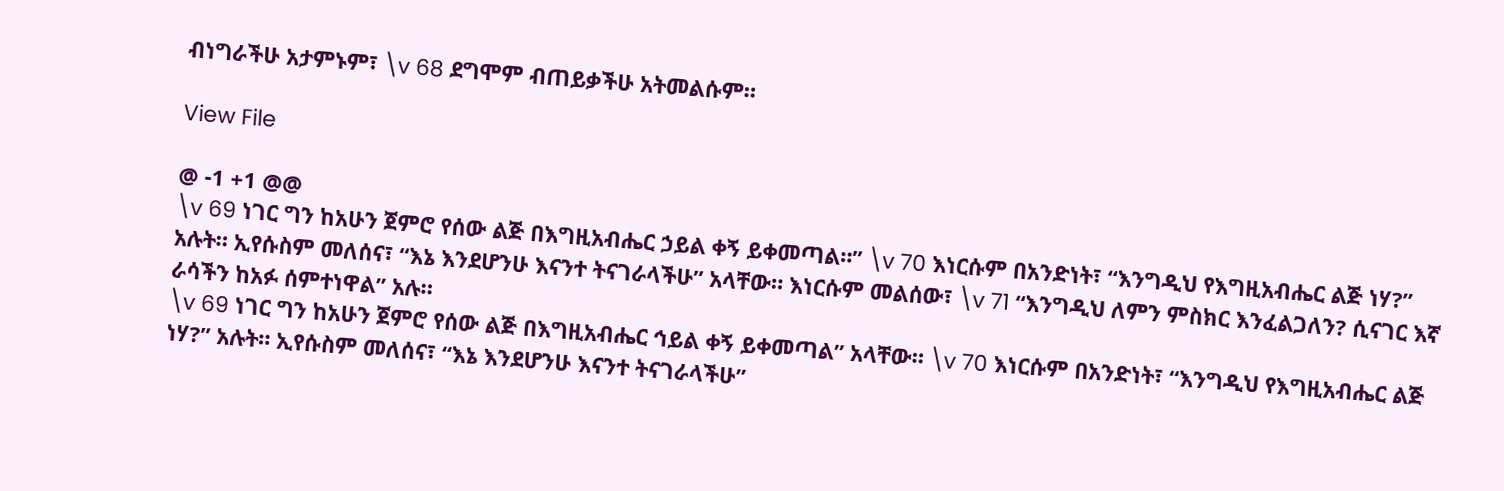ብነግራችሁ አታምኑም፣ \v 68 ደግሞም ብጠይቃችሁ አትመልሱም።

View File

@ -1 +1 @@
\v 69 ነገር ግን ከአሁን ጀምሮ የሰው ልጅ በእግዚአብሔር ኃይል ቀኝ ይቀመጣል።” \v 70 እነርሱም በአንድነት፣ “እንግዲህ የእግዚአብሔር ልጅ ነሃ?” አሉት። ኢየሱስም መለሰና፣ “እኔ እንደሆንሁ እናንተ ትናገራላችሁ” አላቸው። እነርሱም መልሰው፣ \v 71 “እንግዲህ ለምን ምስክር እንፈልጋለን? ሲናገር እኛ ራሳችን ከአፉ ሰምተነዋል” አሉ።
\v 69 ነገር ግን ከአሁን ጀምሮ የሰው ልጅ በእግዚአብሔር ኅይል ቀኝ ይቀመጣል” አላቸው። \v 70 እነርሱም በአንድነት፣ “እንግዲህ የእግዚአብሔር ልጅ ነሃ?” አሉት። ኢየሱስም መለሰና፣ “እኔ እንደሆንሁ እናንተ ትናገራላችሁ”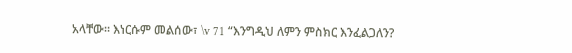አላቸው። እነርሱም መልሰው፣ \v 71 “እንግዲህ ለምን ምስክር እንፈልጋለን?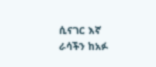ሲናገር እኛ ራሳችን ከአፉ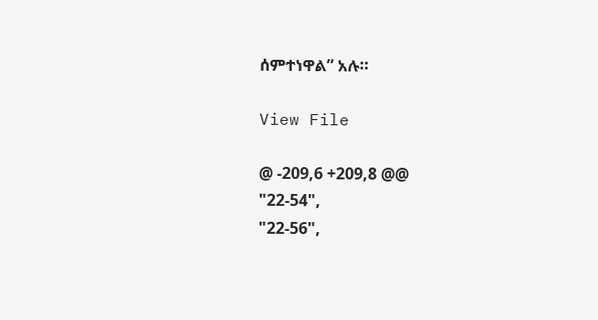ሰምተነዋል” አሉ።

View File

@ -209,6 +209,8 @@
"22-54",
"22-56",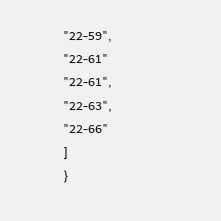"22-59",
"22-61"
"22-61",
"22-63",
"22-66"
]
}